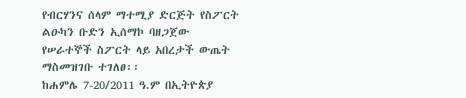የብርሃንና ሰላም ማተሚያ ድርጅት የስፖርት ልዑካን ቡድን ኢሰማኮ ባዘጋጀው የሠራተኞች ስፖርት ላይ አበረታች ውጤት ማስመዝገቡ ተገለፀ፡፡
ከሐምሌ 7-20/2011 ዓ.ም በኢትዮጵያ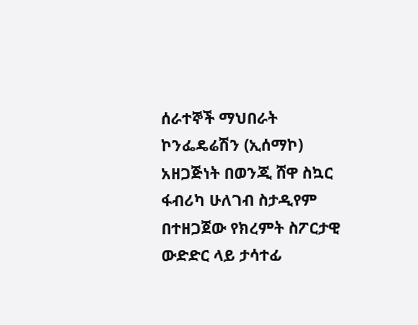ሰራተኞች ማህበራት ኮንፌዴሬሽን (ኢሰማኮ) አዘጋጅነት በወንጂ ሸዋ ስኳር ፋብሪካ ሁለገብ ስታዲየም በተዘጋጀው የክረምት ስፖርታዊ ውድድር ላይ ታሳተፊ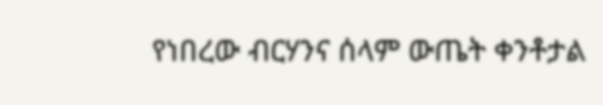የነበረው ብርሃንና ሰላም ውጤት ቀንቶታል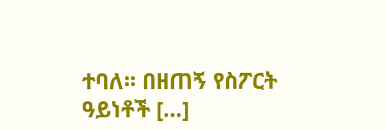ተባለ፡፡ በዘጠኝ የስፖርት ዓይነቶች […]